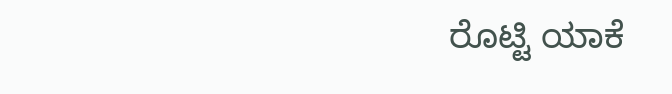ರೊಟ್ಟಿ ಯಾಕೆ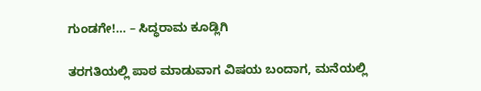ಗುಂಡಗೇ!… – ಸಿದ್ಧರಾಮ ಕೂಡ್ಲಿಗಿ

ತರಗತಿಯಲ್ಲಿ ಪಾಠ ಮಾಡುವಾಗ ವಿಷಯ ಬಂದಾಗ, ಮನೆಯಲ್ಲಿ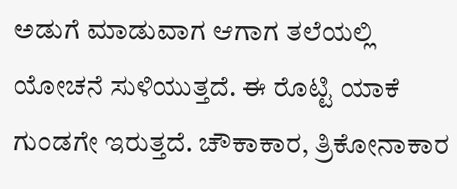ಅಡುಗೆ ಮಾಡುವಾಗ ಆಗಾಗ ತಲೆಯಲ್ಲಿ ಯೋಚನೆ ಸುಳಿಯುತ್ತದೆ. ಈ ರೊಟ್ಟಿ ಯಾಕೆ ಗುಂಡಗೇ ಇರುತ್ತದೆ. ಚೌಕಾಕಾರ, ತ್ರಿಕೋನಾಕಾರ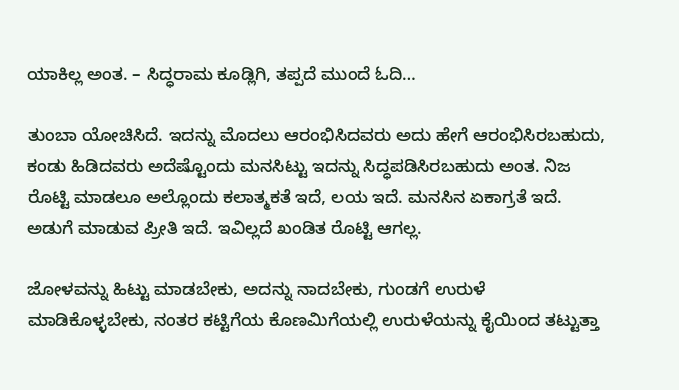ಯಾಕಿಲ್ಲ ಅಂತ. – ಸಿದ್ಧರಾಮ ಕೂಡ್ಲಿಗಿ, ತಪ್ಪದೆ ಮುಂದೆ ಓದಿ…

ತುಂಬಾ ಯೋಚಿಸಿದೆ. ಇದನ್ನು ಮೊದಲು ಆರಂಭಿಸಿದವರು ಅದು ಹೇಗೆ ಆರಂಭಿಸಿರಬಹುದು, ಕಂಡು ಹಿಡಿದವರು ಅದೆಷ್ಟೊಂದು ಮನಸಿಟ್ಟು ಇದನ್ನು ಸಿದ್ಧಪಡಿಸಿರಬಹುದು ಅಂತ. ನಿಜ ರೊಟ್ಟಿ ಮಾಡಲೂ ಅಲ್ಲೊಂದು ಕಲಾತ್ಮಕತೆ ಇದೆ, ಲಯ ಇದೆ. ಮನಸಿನ ಏಕಾಗ್ರತೆ ಇದೆ. ಅಡುಗೆ ಮಾಡುವ ಪ್ರೀತಿ ಇದೆ. ಇವಿಲ್ಲದೆ ಖಂಡಿತ ರೊಟ್ಟಿ ಆಗಲ್ಲ.

ಜೋಳವನ್ನು ಹಿಟ್ಟು ಮಾಡಬೇಕು, ಅದನ್ನು ನಾದಬೇಕು, ಗುಂಡಗೆ ಉರುಳೆ ಮಾಡಿಕೊಳ್ಳಬೇಕು, ನಂತರ ಕಟ್ಟಿಗೆಯ ಕೊಣಮಿಗೆಯಲ್ಲಿ ಉರುಳೆಯನ್ನು ಕೈಯಿಂದ ತಟ್ಟುತ್ತಾ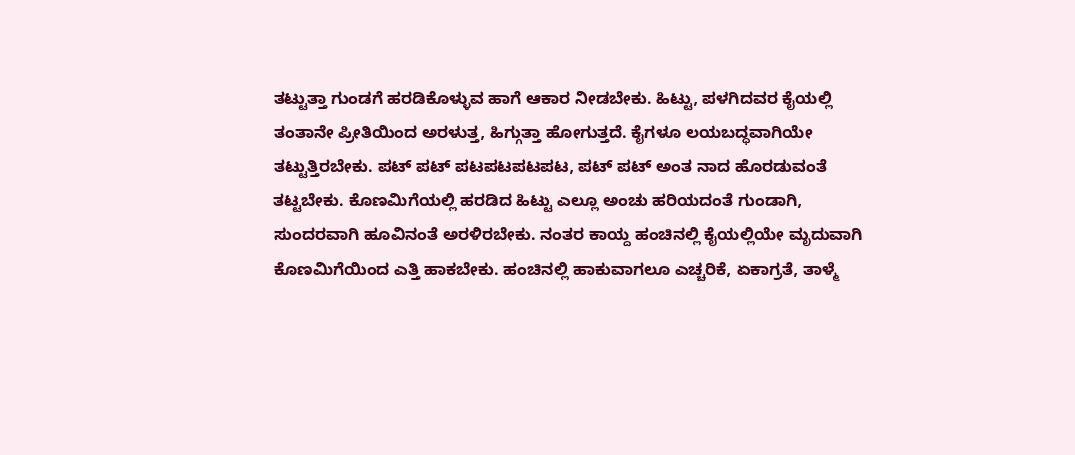ತಟ್ಟುತ್ತಾ ಗುಂಡಗೆ ಹರಡಿಕೊಳ್ಳುವ ಹಾಗೆ ಆಕಾರ ನೀಡಬೇಕು. ಹಿಟ್ಟು, ಪಳಗಿದವರ ಕೈಯಲ್ಲಿ ತಂತಾನೇ ಪ್ರೀತಿಯಿಂದ ಅರಳುತ್ತ, ಹಿಗ್ಗುತ್ತಾ ಹೋಗುತ್ತದೆ. ಕೈಗಳೂ ಲಯಬದ್ಧವಾಗಿಯೇ ತಟ್ಟುತ್ತಿರಬೇಕು. ಪಟ್ ಪಟ್ ಪಟಪಟಪಟಪಟ, ಪಟ್ ಪಟ್ ಅಂತ ನಾದ ಹೊರಡುವಂತೆ ತಟ್ಟಬೇಕು. ಕೊಣಮಿಗೆಯಲ್ಲಿ ಹರಡಿದ ಹಿಟ್ಟು ಎಲ್ಲೂ ಅಂಚು ಹರಿಯದಂತೆ ಗುಂಡಾಗಿ, ಸುಂದರವಾಗಿ ಹೂವಿನಂತೆ ಅರಳಿರಬೇಕು. ನಂತರ ಕಾಯ್ದ ಹಂಚಿನಲ್ಲಿ ಕೈಯಲ್ಲಿಯೇ ಮೃದುವಾಗಿ ಕೊಣಮಿಗೆಯಿಂದ ಎತ್ತಿ ಹಾಕಬೇಕು. ಹಂಚಿನಲ್ಲಿ ಹಾಕುವಾಗಲೂ ಎಚ್ಚರಿಕೆ, ಏಕಾಗ್ರತೆ, ತಾಳ್ಮೆ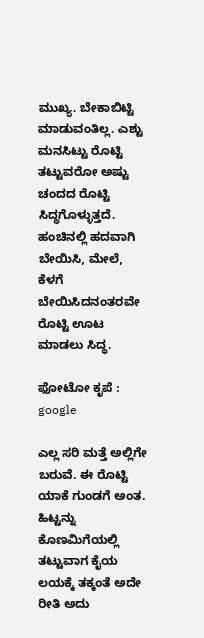ಮುಖ್ಯ. ಬೇಕಾಬಿಟ್ಟಿ ಮಾಡುವಂತಿಲ್ಲ. ಎಶ್ಟು ಮನಸಿಟ್ಟು ರೊಟ್ಟಿ ತಟ್ಟುವರೋ ಅಷ್ಟು ಚಂದದ ರೊಟ್ಟಿ ಸಿದ್ಧಗೊಳ್ಳುತ್ತದೆ. ಹಂಚಿನಲ್ಲಿ ಹದವಾಗಿ ಬೇಯಿಸಿ, ಮೇಲೆ, ಕೆಳಗೆ ಬೇಯಿಸಿದನಂತರವೇ ರೊಟ್ಟಿ ಊಟ ಮಾಡಲು ಸಿದ್ಧ.

ಫೋಟೋ ಕೃಪೆ : google

ಎಲ್ಲ ಸರಿ ಮತ್ತೆ ಅಲ್ಲಿಗೇ ಬರುವೆ. ಈ ರೊಟ್ಟಿ ಯಾಕೆ ಗುಂಡಗೆ ಅಂತ. ಹಿಟ್ಟನ್ನು ಕೊಣಮಿಗೆಯಲ್ಲಿ ತಟ್ಟುವಾಗ ಕೈಯ ಲಯಕ್ಕೆ ತಕ್ಕಂತೆ ಅದೇ ರೀತಿ ಅದು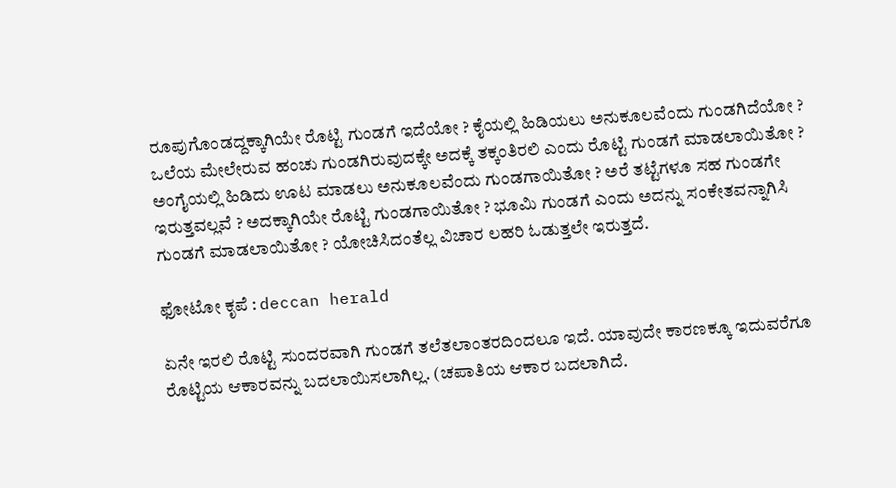ರೂಪುಗೊಂಡದ್ದಕ್ಕಾಗಿಯೇ ರೊಟ್ಟಿ ಗುಂಡಗೆ ಇದೆಯೋ ? ಕೈಯಲ್ಲಿ ಹಿಡಿಯಲು ಅನುಕೂಲವೆಂದು ಗುಂಡಗಿದೆಯೋ ? ಒಲೆಯ ಮೇಲೇರುವ ಹಂಚು ಗುಂಡಗಿರುವುದಕ್ಕೇ ಅದಕ್ಕೆ ತಕ್ಕಂತಿರಲಿ ಎಂದು ರೊಟ್ಟಿ ಗುಂಡಗೆ ಮಾಡಲಾಯಿತೋ ? ಅಂಗೈಯಲ್ಲಿ ಹಿಡಿದು ಊಟ ಮಾಡಲು ಅನುಕೂಲವೆಂದು ಗುಂಡಗಾಯಿತೋ ? ಅರೆ ತಟ್ಟೆಗಳೂ ಸಹ ಗುಂಡಗೇ ಇರುತ್ತವಲ್ಲವೆ ? ಅದಕ್ಕಾಗಿಯೇ ರೊಟ್ಟಿ ಗುಂಡಗಾಯಿತೋ ? ಭೂಮಿ ಗುಂಡಗೆ ಎಂದು ಅದನ್ನು ಸಂಕೇತವನ್ನಾಗಿಸಿ ಗುಂಡಗೆ ಮಾಡಲಾಯಿತೋ ? ಯೋಚಿಸಿದಂತೆಲ್ಲ ವಿಚಾರ ಲಹರಿ ಓಡುತ್ತಲೇ ಇರುತ್ತದೆ.

ಫೋಟೋ ಕೃಪೆ : deccan herald

ಏನೇ ಇರಲಿ ರೊಟ್ಟಿ ಸುಂದರವಾಗಿ ಗುಂಡಗೆ ತಲೆತಲಾಂತರದಿಂದಲೂ ಇದೆ. ಯಾವುದೇ ಕಾರಣಕ್ಕೂ ಇದುವರೆಗೂ ರೊಟ್ಟಿಯ ಆಕಾರವನ್ನು ಬದಲಾಯಿಸಲಾಗಿಲ್ಲ. (ಚಪಾತಿಯ ಆಕಾರ ಬದಲಾಗಿದೆ.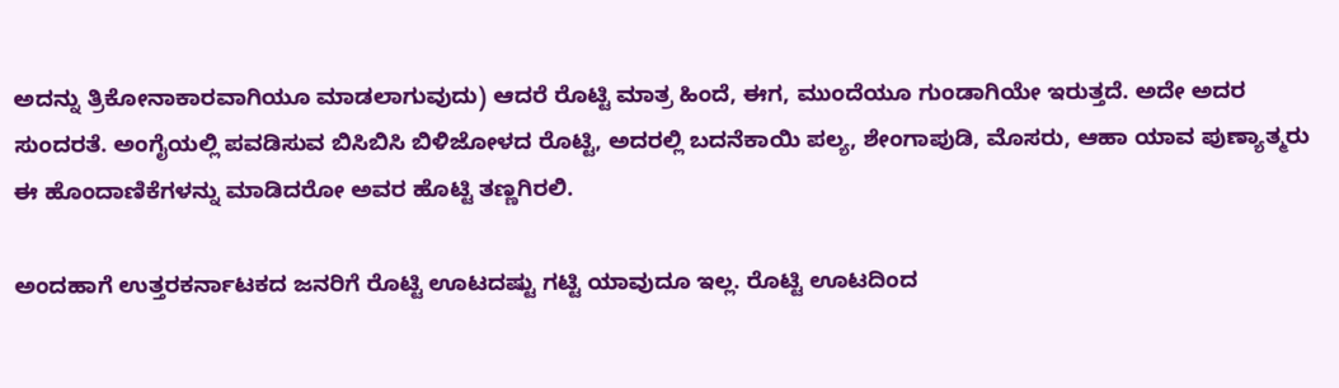ಅದನ್ನು ತ್ರಿಕೋನಾಕಾರವಾಗಿಯೂ ಮಾಡಲಾಗುವುದು) ಆದರೆ ರೊಟ್ಟಿ ಮಾತ್ರ ಹಿಂದೆ, ಈಗ, ಮುಂದೆಯೂ ಗುಂಡಾಗಿಯೇ ಇರುತ್ತದೆ. ಅದೇ ಅದರ ಸುಂದರತೆ. ಅಂಗೈಯಲ್ಲಿ ಪವಡಿಸುವ ಬಿಸಿಬಿಸಿ ಬಿಳಿಜೋಳದ ರೊಟ್ಟಿ, ಅದರಲ್ಲಿ ಬದನೆಕಾಯಿ ಪಲ್ಯ, ಶೇಂಗಾಪುಡಿ, ಮೊಸರು, ಆಹಾ ಯಾವ ಪುಣ್ಯಾತ್ಮರು ಈ ಹೊಂದಾಣಿಕೆಗಳನ್ನು ಮಾಡಿದರೋ ಅವರ ಹೊಟ್ಟಿ ತಣ್ಣಗಿರಲಿ.

ಅಂದಹಾಗೆ ಉತ್ತರಕರ್ನಾಟಕದ ಜನರಿಗೆ ರೊಟ್ಟಿ ಊಟದಷ್ಟು ಗಟ್ಟಿ ಯಾವುದೂ ಇಲ್ಲ. ರೊಟ್ಟಿ ಊಟದಿಂದ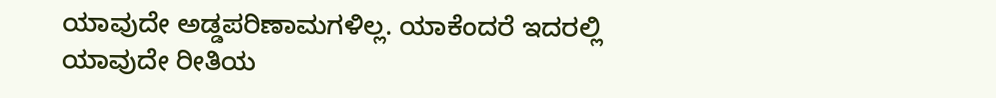ಯಾವುದೇ ಅಡ್ಡಪರಿಣಾಮಗಳಿಲ್ಲ. ಯಾಕೆಂದರೆ ಇದರಲ್ಲಿ ಯಾವುದೇ ರೀತಿಯ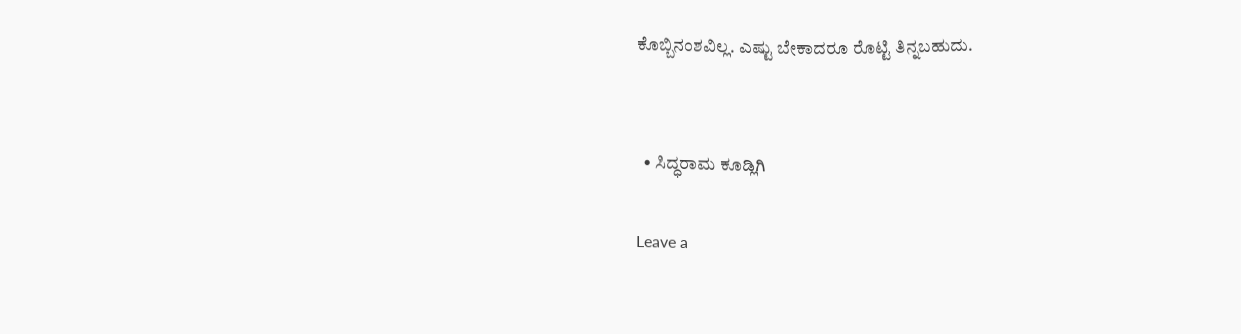ಕೊಬ್ಬಿನಂಶವಿಲ್ಲ. ಎಷ್ಟು ಬೇಕಾದರೂ ರೊಟ್ಟಿ ತಿನ್ನಬಹುದು.


  • ಸಿದ್ಧರಾಮ ಕೂಡ್ಲಿಗಿ

Leave a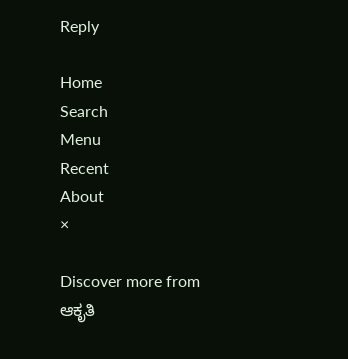Reply

Home
Search
Menu
Recent
About
×

Discover more from ಆಕೃತಿ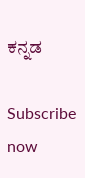ಕನ್ನಡ

Subscribe now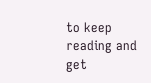to keep reading and get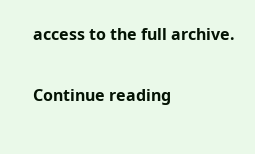access to the full archive.

Continue reading